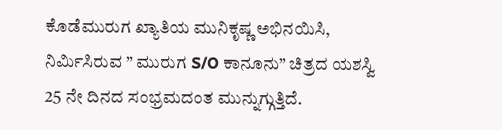ಕೊಡೆಮುರುಗ ಖ್ಯಾತಿಯ ಮುನಿಕೃಷ್ಣ ಅಭಿನಯಿಸಿ, ನಿರ್ಮಿಸಿರುವ ” ಮುರುಗ S/O ಕಾನೂನು” ಚಿತ್ರದ ಯಶಸ್ವಿ 25 ನೇ ದಿನದ ಸಂಭ್ರಮದಂತ ಮುನ್ನುಗ್ಗುತ್ತಿದೆ.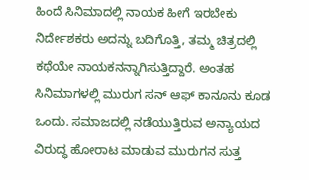ಹಿಂದೆ ಸಿನಿಮಾದಲ್ಲಿ ನಾಯಕ ಹೀಗೆ ಇರಬೇಕು ನಿರ್ದೇಶಕರು ಅದನ್ನು ಬದಿಗೊತ್ತಿ, ತಮ್ಮ ಚಿತ್ರದಲ್ಲಿ ಕಥೆಯೇ ನಾಯಕನನ್ನಾಗಿಸುತ್ತಿದ್ದಾರೆ. ಅಂತಹ ಸಿನಿಮಾಗಳಲ್ಲಿ ಮುರುಗ ಸನ್ ಆಫ್ ಕಾನೂನು ಕೂಡ ಒಂದು. ಸಮಾಜದಲ್ಲಿ ನಡೆಯುತ್ತಿರುವ ಅನ್ಯಾಯದ ವಿರುದ್ಧ ಹೋರಾಟ ಮಾಡುವ ಮುರುಗನ ಸುತ್ತ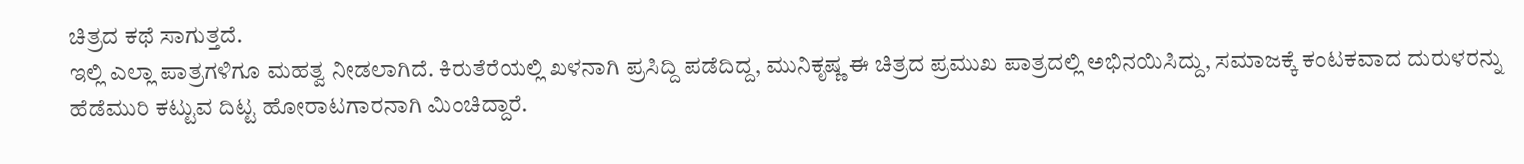ಚಿತ್ರದ ಕಥೆ ಸಾಗುತ್ತದೆ.
ಇಲ್ಲಿ ಎಲ್ಲಾ ಪಾತ್ರಗಳಿಗೂ ಮಹತ್ವ ನೀಡಲಾಗಿದೆ. ಕಿರುತೆರೆಯಲ್ಲಿ ಖಳನಾಗಿ ಪ್ರಸಿದ್ದಿ ಪಡೆದಿದ್ದ, ಮುನಿಕೃಷ್ಣ ಈ ಚಿತ್ರದ ಪ್ರಮುಖ ಪಾತ್ರದಲ್ಲಿ ಅಭಿನಯಿಸಿದ್ದು, ಸಮಾಜಕ್ಕೆ ಕಂಟಕವಾದ ದುರುಳರನ್ನು ಹೆಡೆಮುರಿ ಕಟ್ಟುವ ದಿಟ್ಟ ಹೋರಾಟಗಾರನಾಗಿ ಮಿಂಚಿದ್ದಾರೆ.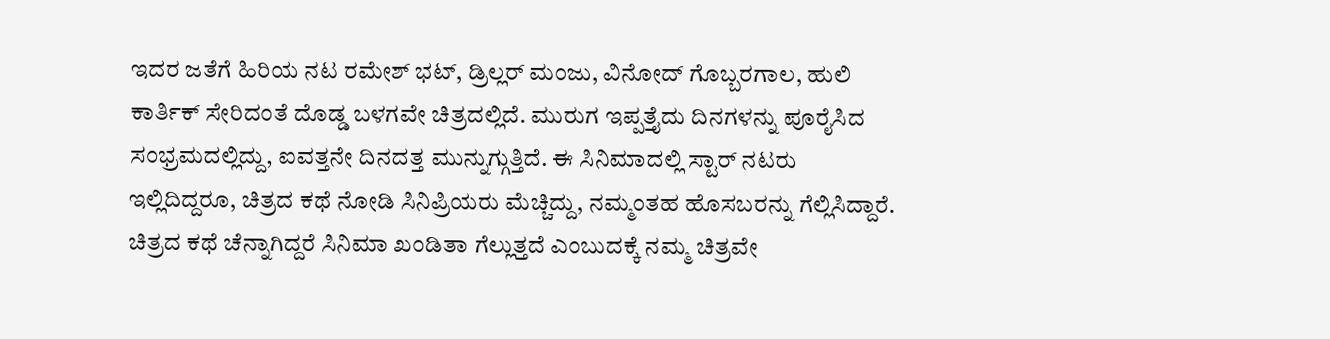ಇದರ ಜತೆಗೆ ಹಿರಿಯ ನಟ ರಮೇಶ್ ಭಟ್, ಡ್ರಿಲ್ಲರ್ ಮಂಜು, ವಿನೋದ್ ಗೊಬ್ಬರಗಾಲ, ಹುಲಿ ಕಾರ್ತಿಕ್ ಸೇರಿದಂತೆ ದೊಡ್ಡ ಬಳಗವೇ ಚಿತ್ರದಲ್ಲಿದೆ. ಮುರುಗ ಇಪ್ಪತ್ತೈದು ದಿನಗಳನ್ನು ಪೂರೈಸಿದ ಸಂಭ್ರಮದಲ್ಲಿದ್ದು, ಐವತ್ತನೇ ದಿನದತ್ತ ಮುನ್ನುಗ್ಗುತ್ತಿದೆ. ಈ ಸಿನಿಮಾದಲ್ಲಿ ಸ್ಟಾರ್ ನಟರು ಇಲ್ಲಿದಿದ್ದರೂ, ಚಿತ್ರದ ಕಥೆ ನೋಡಿ ಸಿನಿಪ್ರಿಯರು ಮೆಚ್ಚಿದ್ದು, ನಮ್ಮಂತಹ ಹೊಸಬರನ್ನು ಗೆಲ್ಲಿಸಿದ್ದಾರೆ.
ಚಿತ್ರದ ಕಥೆ ಚೆನ್ನಾಗಿದ್ದರೆ ಸಿನಿಮಾ ಖಂಡಿತಾ ಗೆಲ್ಲುತ್ತದೆ ಎಂಬುದಕ್ಕೆ ನಮ್ಮ ಚಿತ್ರವೇ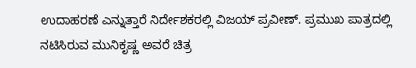ಉದಾಹರಣೆ ಎನ್ನುತ್ತಾರೆ ನಿರ್ದೇಶಕರಲ್ಲಿ ವಿಜಯ್ ಪ್ರವೀಣ್. ಪ್ರಮುಖ ಪಾತ್ರದಲ್ಲಿ ನಟಿಸಿರುವ ಮುನಿಕೃಷ್ಣ ಅವರೆ ಚಿತ್ರ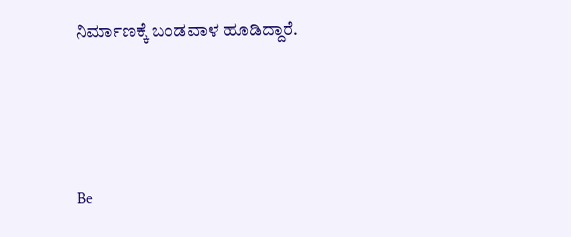ನಿರ್ಮಾಣಕ್ಕೆ ಬಂಡವಾಳ ಹೂಡಿದ್ದಾರೆ.





Be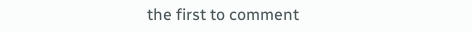the first to comment